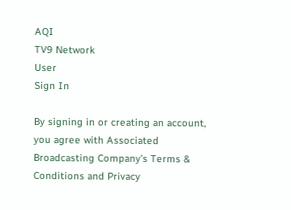AQI
TV9 Network
User
Sign In

By signing in or creating an account, you agree with Associated Broadcasting Company's Terms & Conditions and Privacy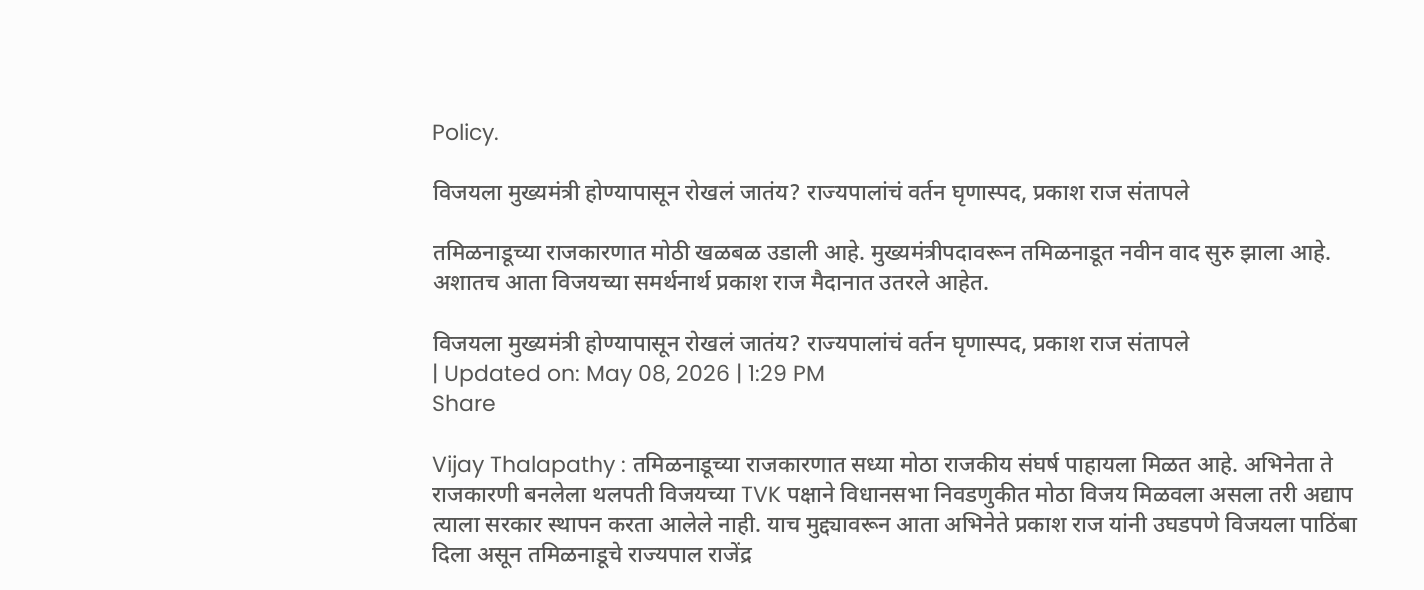Policy.

विजयला मुख्यमंत्री होण्यापासून रोखलं जातंय? राज्यपालांचं वर्तन घृणास्पद, प्रकाश राज संतापले

तमिळनाडूच्या राजकारणात मोठी खळबळ उडाली आहे. मुख्यमंत्रीपदावरून तमिळनाडूत नवीन वाद सुरु झाला आहे. अशातच आता विजयच्या समर्थनार्थ प्रकाश राज मैदानात उतरले आहेत.

विजयला मुख्यमंत्री होण्यापासून रोखलं जातंय? राज्यपालांचं वर्तन घृणास्पद, प्रकाश राज संतापले
| Updated on: May 08, 2026 | 1:29 PM
Share

Vijay Thalapathy : तमिळनाडूच्या राजकारणात सध्या मोठा राजकीय संघर्ष पाहायला मिळत आहे. अभिनेता ते राजकारणी बनलेला थलपती विजयच्या TVK पक्षाने विधानसभा निवडणुकीत मोठा विजय मिळवला असला तरी अद्याप त्याला सरकार स्थापन करता आलेले नाही. याच मुद्द्यावरून आता अभिनेते प्रकाश राज यांनी उघडपणे विजयला पाठिंबा दिला असून तमिळनाडूचे राज्यपाल राजेंद्र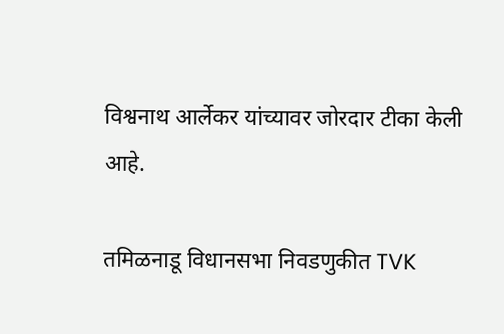विश्वनाथ आर्लेकर यांच्यावर जोरदार टीका केली आहे.

तमिळनाडू विधानसभा निवडणुकीत TVK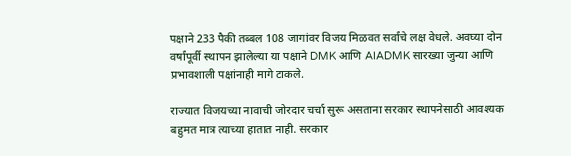पक्षाने 233 पैकी तब्बल 108 जागांवर विजय मिळवत सर्वांचे लक्ष वेधले. अवघ्या दोन वर्षांपूर्वी स्थापन झालेल्या या पक्षाने DMK आणि AIADMK सारख्या जुन्या आणि प्रभावशाली पक्षांनाही मागे टाकले.

राज्यात विजयच्या नावाची जोरदार चर्चा सुरू असताना सरकार स्थापनेसाठी आवश्यक बहुमत मात्र त्याच्या हातात नाही. सरकार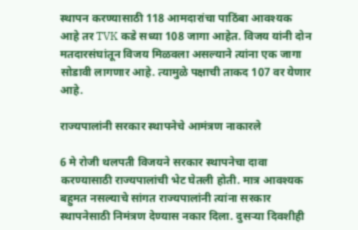स्थापन करण्यासाठी 118 आमदारांचा पाठिंबा आवश्यक आहे तर TVK कडे सध्या 108 जागा आहेत. विजय यांनी दोन मतदारसंघांतून विजय मिळवला असल्याने त्यांना एक जागा सोडावी लागणार आहे. त्यामुळे पक्षाची ताकद 107 वर येणार आहे.

राज्यपालांनी सरकार स्थापनेचे आमंत्रण नाकारले

6 मे रोजी थलपती विजयने सरकार स्थापनेचा दावा करण्यासाठी राज्यपालांची भेट घेतली होती. मात्र आवश्यक बहुमत नसल्याचे सांगत राज्यपालांनी त्यांना सरकार स्थापनेसाठी निमंत्रण देण्यास नकार दिला. दुसऱ्या दिवशीही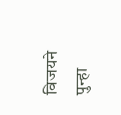विजयने पुन्हा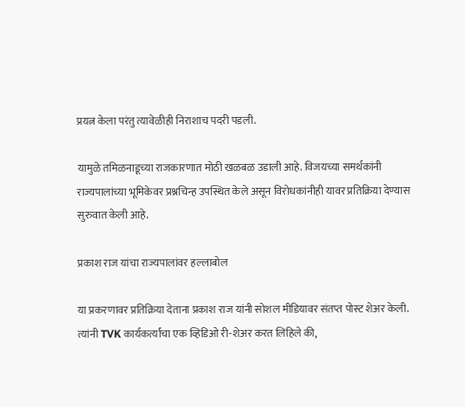प्रयत्न केला परंतु त्यावेळीही निराशाच पदरी पडली.

यामुळे तमिळनाडूच्या राजकारणात मोठी खळबळ उडाली आहे. विजयच्या समर्थकांनी राज्यपालांच्या भूमिकेवर प्रश्नचिन्ह उपस्थित केले असून विरोधकांनीही यावर प्रतिक्रिया देण्यास सुरुवात केली आहे.

प्रकाश राज यांचा राज्यपालांवर हल्लाबोल

या प्रकरणावर प्रतिक्रिया देताना प्रकाश राज यांनी सोशल मीडियावर संतप्त पोस्ट शेअर केली. त्यांनी TVK कार्यकर्त्यांचा एक व्हिडिओ री-शेअर करत लिहिले की,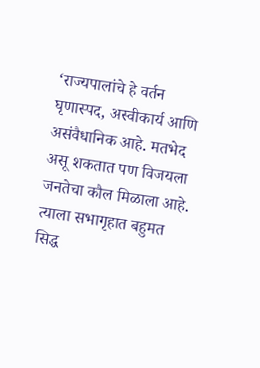‘राज्यपालांचे हे वर्तन घृणास्पद, अस्वीकार्य आणि असंवैधानिक आहे. मतभेद असू शकतात पण विजयला जनतेचा कौल मिळाला आहे. त्याला सभागृहात बहुमत सिद्ध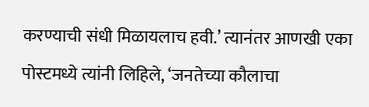करण्याची संधी मिळायलाच हवी.’ त्यानंतर आणखी एका पोस्टमध्ये त्यांनी लिहिले, ‘जनतेच्या कौलाचा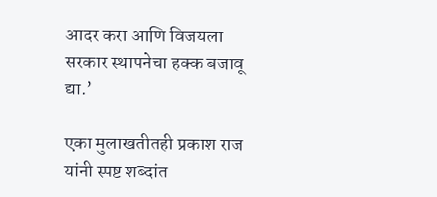आदर करा आणि विजयला सरकार स्थापनेचा हक्क बजावू द्या.’

एका मुलाखतीतही प्रकाश राज यांनी स्पष्ट शब्दांत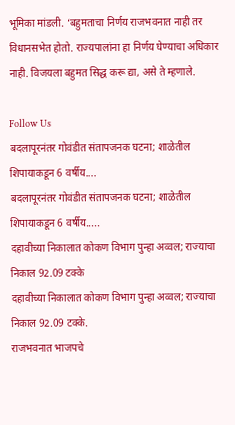भूमिका मांडली. ‘बहुमताचा निर्णय राजभवनात नाही तर विधानसभेत होतो. राज्यपालांना हा निर्णय घेण्याचा अधिकार नाही. विजयला बहुमत सिद्ध करू द्या, असे ते म्हणाले.

Follow Us
बदलापूरनंतर गोवंडीत संतापजनक घटना; शाळेतील शिपायाकडून 6 वर्षीय....
बदलापूरनंतर गोवंडीत संतापजनक घटना; शाळेतील शिपायाकडून 6 वर्षीय.....
दहावीच्या निकालात कोकण विभाग पुन्हा अव्वल; राज्याचा निकाल 92.09 टक्के
दहावीच्या निकालात कोकण विभाग पुन्हा अव्वल; राज्याचा निकाल 92.09 टक्के.
राजभवनात भाजपचे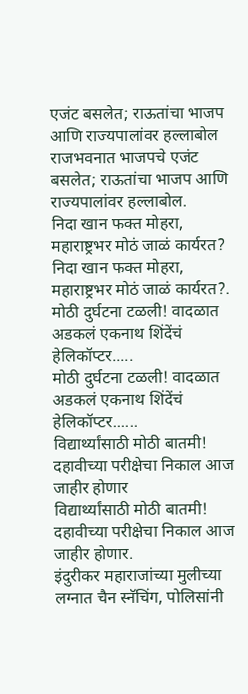एजंट बसलेत; राऊतांचा भाजप आणि राज्यपालांवर हल्लाबोल
राजभवनात भाजपचे एजंट बसलेत; राऊतांचा भाजप आणि राज्यपालांवर हल्लाबोल.
निदा खान फक्त मोहरा, महाराष्ट्रभर मोठं जाळं कार्यरत?
निदा खान फक्त मोहरा, महाराष्ट्रभर मोठं जाळं कार्यरत?.
मोठी दुर्घटना टळली! वादळात अडकलं एकनाथ शिंदेंचं हेलिकॉप्टर.....
मोठी दुर्घटना टळली! वादळात अडकलं एकनाथ शिंदेंचं हेलिकॉप्टर......
विद्यार्थ्यांसाठी मोठी बातमी! दहावीच्या परीक्षेचा निकाल आज जाहीर होणार
विद्यार्थ्यांसाठी मोठी बातमी! दहावीच्या परीक्षेचा निकाल आज जाहीर होणार.
इंदुरीकर महाराजांच्या मुलीच्या लग्नात चैन स्नॅचिंग, पोलिसांनी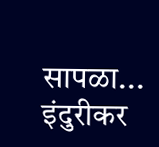सापळा...
इंदुरीकर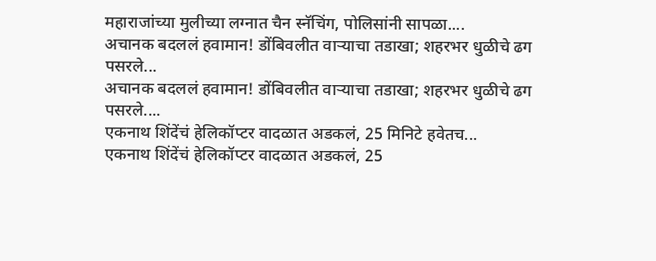महाराजांच्या मुलीच्या लग्नात चैन स्नॅचिंग, पोलिसांनी सापळा....
अचानक बदललं हवामान! डोंबिवलीत वाऱ्याचा तडाखा; शहरभर धुळीचे ढग पसरले...
अचानक बदललं हवामान! डोंबिवलीत वाऱ्याचा तडाखा; शहरभर धुळीचे ढग पसरले....
एकनाथ शिंदेंचं हेलिकॉप्टर वादळात अडकलं, 25 मिनिटे हवेतच...
एकनाथ शिंदेंचं हेलिकॉप्टर वादळात अडकलं, 25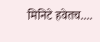मिनिटे हवेतच....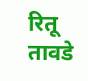रितू तावडे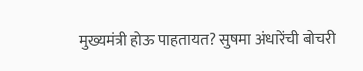मुख्यमंत्री होऊ पाहतायत? सुषमा अंधारेंची बोचरी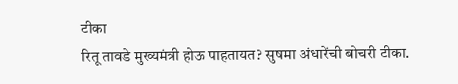टीका
रितू तावडे मुख्यमंत्री होऊ पाहतायत? सुषमा अंधारेंची बोचरी टीका.